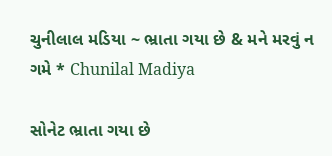ચુનીલાલ મડિયા ~ ભ્રાતા ગયા છે & મને મરવું ન ગમે * Chunilal Madiya

સોનેટ ભ્રાતા ગયા છે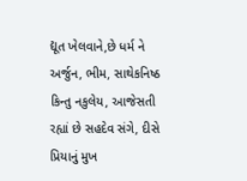દ્યૂત ખેલવાને,છે ધર્મ ને અર્જુન, ભીમ, સાથેકનિષ્ઠ કિન્તુ નકુલેય, આજેસતી રહ્યાં છે સહદેવ સંગે, દીસે પ્રિયાનું મુખ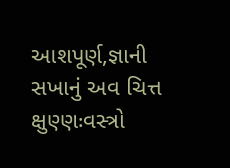આશપૂર્ણ,જ્ઞાની સખાનું અવ ચિત્ત ક્ષુણ્ણઃવસ્ત્રો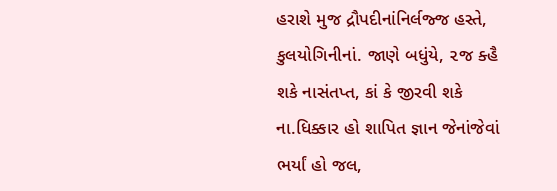હરાશે મુજ દ્રૌપદીનાંનિર્લજ્જ હસ્તે, કુલયોગિનીનાં. જાણે બધુંયે, ૨જ ક્હૈ શકે નાસંતપ્ત, કાં કે જીરવી શકે ના.ધિક્કાર હો શાપિત જ્ઞાન જેનાંજેવાં ભર્યાં હો જલ,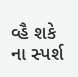વ્હૈ શકે ના સ્પર્શ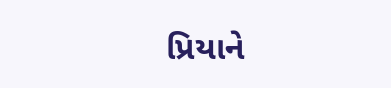પ્રિયાને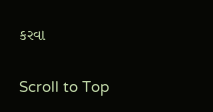કરવા

Scroll to Top